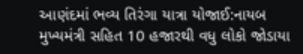આણંદમાં ભવ્ય તિરંગા યાત્રા યોજાઈ:નાયબ મુખ્યમંત્રી સહિત 10 હજારથી વધુ લોકો જોડાયા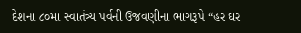દેશના ૮૦મા સ્વાતંત્ર્ય પર્વની ઉજવણીના ભાગરૂપે “હર ઘર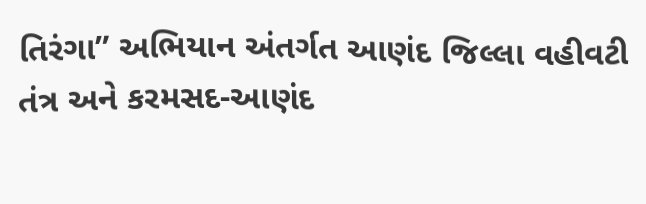તિરંગા” અભિયાન અંતર્ગત આણંદ જિલ્લા વહીવટી તંત્ર અને કરમસદ-આણંદ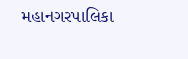મહાનગરપાલિકા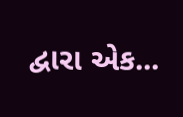દ્વારા એક...